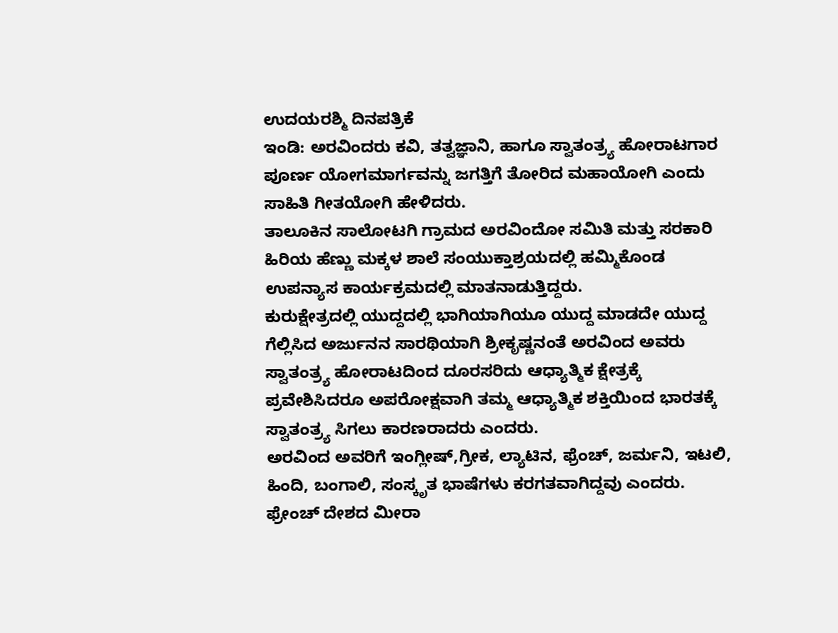ಉದಯರಶ್ಮಿ ದಿನಪತ್ರಿಕೆ
ಇಂಡಿ: ಅರವಿಂದರು ಕವಿ, ತತ್ವಜ್ಞಾನಿ, ಹಾಗೂ ಸ್ವಾತಂತ್ರ್ಯ ಹೋರಾಟಗಾರ ಪೂರ್ಣ ಯೋಗಮಾರ್ಗವನ್ನು ಜಗತ್ತಿಗೆ ತೋರಿದ ಮಹಾಯೋಗಿ ಎಂದು ಸಾಹಿತಿ ಗೀತಯೋಗಿ ಹೇಳಿದರು.
ತಾಲೂಕಿನ ಸಾಲೋಟಗಿ ಗ್ರಾಮದ ಅರವಿಂದೋ ಸಮಿತಿ ಮತ್ತು ಸರಕಾರಿ ಹಿರಿಯ ಹೆಣ್ಣು ಮಕ್ಕಳ ಶಾಲೆ ಸಂಯುಕ್ತಾಶ್ರಯದಲ್ಲಿ ಹಮ್ಮಿಕೊಂಡ ಉಪನ್ಯಾಸ ಕಾರ್ಯಕ್ರಮದಲ್ಲಿ ಮಾತನಾಡುತ್ತಿದ್ದರು.
ಕುರುಕ್ಷೇತ್ರದಲ್ಲಿ ಯುದ್ದದಲ್ಲಿ ಭಾಗಿಯಾಗಿಯೂ ಯುದ್ದ ಮಾಡದೇ ಯುದ್ದ ಗೆಲ್ಲಿಸಿದ ಅರ್ಜುನನ ಸಾರಥಿಯಾಗಿ ಶ್ರೀಕೃಷ್ಣನಂತೆ ಅರವಿಂದ ಅವರು ಸ್ವಾತಂತ್ರ್ಯ ಹೋರಾಟದಿಂದ ದೂರಸರಿದು ಆಧ್ಯಾತ್ಮಿಕ ಕ್ಷೇತ್ರಕ್ಕೆ ಪ್ರವೇಶಿಸಿದರೂ ಅಪರೋಕ್ಷವಾಗಿ ತಮ್ಮ ಆಧ್ಯಾತ್ಮಿಕ ಶಕ್ತಿಯಿಂದ ಭಾರತಕ್ಕೆ ಸ್ವಾತಂತ್ರ್ಯ ಸಿಗಲು ಕಾರಣರಾದರು ಎಂದರು.
ಅರವಿಂದ ಅವರಿಗೆ ಇಂಗ್ಲೀಷ್,ಗ್ರೀಕ, ಲ್ಯಾಟಿನ, ಫ್ರೆಂಚ್, ಜರ್ಮನಿ, ಇಟಲಿ, ಹಿಂದಿ, ಬಂಗಾಲಿ, ಸಂಸ್ಕೃತ ಭಾಷೆಗಳು ಕರಗತವಾಗಿದ್ದವು ಎಂದರು.
ಫ್ರೇಂಚ್ ದೇಶದ ಮೀರಾ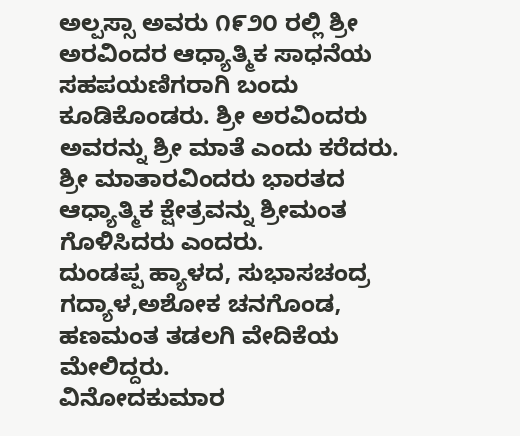ಅಲ್ಪಸ್ಸಾ ಅವರು ೧೯೨೦ ರಲ್ಲಿ ಶ್ರೀ ಅರವಿಂದರ ಆಧ್ಯಾತ್ಮಿಕ ಸಾಧನೆಯ ಸಹಪಯಣಿಗರಾಗಿ ಬಂದು ಕೂಡಿಕೊಂಡರು. ಶ್ರೀ ಅರವಿಂದರು ಅವರನ್ನು ಶ್ರೀ ಮಾತೆ ಎಂದು ಕರೆದರು. ಶ್ರೀ ಮಾತಾರವಿಂದರು ಭಾರತದ ಆಧ್ಯಾತ್ಮಿಕ ಕ್ಷೇತ್ರವನ್ನು ಶ್ರೀಮಂತ ಗೊಳಿಸಿದರು ಎಂದರು.
ದುಂಡಪ್ಪ ಹ್ಯಾಳದ, ಸುಭಾಸಚಂದ್ರ ಗದ್ಯಾಳ,ಅಶೋಕ ಚನಗೊಂಡ, ಹಣಮಂತ ತಡಲಗಿ ವೇದಿಕೆಯ ಮೇಲಿದ್ದರು.
ವಿನೋದಕುಮಾರ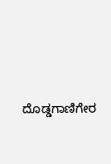ದೊಡ್ಡಗಾಣಿಗೇರ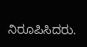ನಿರೂಪಿಸಿದರು.